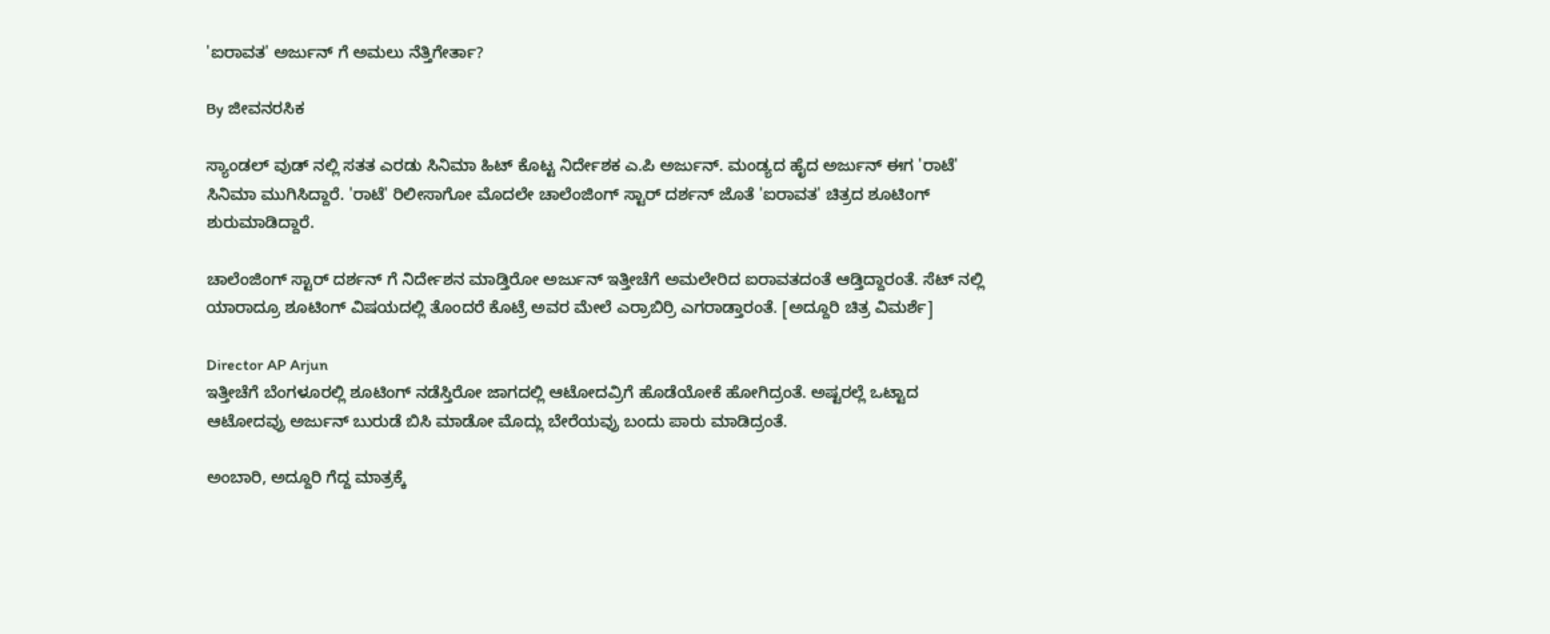'ಐರಾವತ' ಅರ್ಜುನ್ ಗೆ ಅಮಲು ನೆತ್ತಿಗೇರ್ತಾ?

By ಜೀವನರಸಿಕ

ಸ್ಯಾಂಡಲ್ ವುಡ್ ನಲ್ಲಿ ಸತತ ಎರಡು ಸಿನಿಮಾ ಹಿಟ್ ಕೊಟ್ಟ ನಿರ್ದೇಶಕ ಎ.ಪಿ ಅರ್ಜುನ್. ಮಂಡ್ಯದ ಹೈದ ಅರ್ಜುನ್ ಈಗ 'ರಾಟೆ' ಸಿನಿಮಾ ಮುಗಿಸಿದ್ದಾರೆ. 'ರಾಟೆ' ರಿಲೀಸಾಗೋ ಮೊದಲೇ ಚಾಲೆಂಜಿಂಗ್ ಸ್ಟಾರ್ ದರ್ಶನ್ ಜೊತೆ 'ಐರಾವತ' ಚಿತ್ರದ ಶೂಟಿಂಗ್ ಶುರುಮಾಡಿದ್ದಾರೆ.

ಚಾಲೆಂಜಿಂಗ್ ಸ್ಟಾರ್ ದರ್ಶನ್ ಗೆ ನಿರ್ದೇಶನ ಮಾಡ್ತಿರೋ ಅರ್ಜುನ್ ಇತ್ತೀಚೆಗೆ ಅಮಲೇರಿದ ಐರಾವತದಂತೆ ಆಡ್ತಿದ್ದಾರಂತೆ. ಸೆಟ್ ನಲ್ಲಿ ಯಾರಾದ್ರೂ ಶೂಟಿಂಗ್ ವಿಷಯದಲ್ಲಿ ತೊಂದರೆ ಕೊಟ್ರೆ ಅವರ ಮೇಲೆ ಎರ್ರಾಬಿರ್ರಿ ಎಗರಾಡ್ತಾರಂತೆ. [ಅದ್ದೂರಿ ಚಿತ್ರ ವಿಮರ್ಶೆ]

Director AP Arjun
ಇತ್ತೀಚೆಗೆ ಬೆಂಗಳೂರಲ್ಲಿ ಶೂಟಿಂಗ್ ನಡೆಸ್ತಿರೋ ಜಾಗದಲ್ಲಿ ಆಟೋದವ್ರಿಗೆ ಹೊಡೆಯೋಕೆ ಹೋಗಿದ್ರಂತೆ. ಅಷ್ಟರಲ್ಲೆ ಒಟ್ಟಾದ ಆಟೋದವ್ರು ಅರ್ಜುನ್ ಬುರುಡೆ ಬಿಸಿ ಮಾಡೋ ಮೊದ್ಲು ಬೇರೆಯವ್ರು ಬಂದು ಪಾರು ಮಾಡಿದ್ರಂತೆ.

ಅಂಬಾರಿ, ಅದ್ದೂರಿ ಗೆದ್ದ ಮಾತ್ರಕ್ಕೆ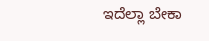ಇದೆಲ್ಲಾ ಬೇಕಾ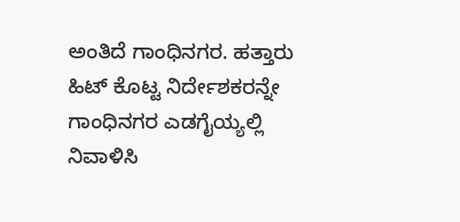ಅಂತಿದೆ ಗಾಂಧಿನಗರ. ಹತ್ತಾರು ಹಿಟ್ ಕೊಟ್ಟ ನಿರ್ದೇಶಕರನ್ನೇ ಗಾಂಧಿನಗರ ಎಡಗೈಯ್ಯಲ್ಲಿ ನಿವಾಳಿಸಿ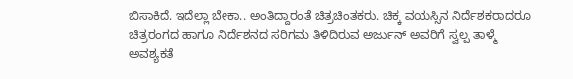ಬಿಸಾಕಿದೆ. ಇದೆಲ್ಲಾ ಬೇಕಾ.. ಅಂತಿದ್ದಾರಂತೆ ಚಿತ್ರಚಿಂತಕರು. ಚಿಕ್ಕ ವಯಸ್ಸಿನ ನಿರ್ದೆಶಕರಾದರೂ ಚಿತ್ರರಂಗದ ಹಾಗೂ ನಿರ್ದೆಶನದ ಸರಿಗಮ ತಿಳಿದಿರುವ ಅರ್ಜುನ್ ಅವರಿಗೆ ಸ್ವಲ್ಪ ತಾಳ್ಮೆ ಅವಶ್ಯಕತೆ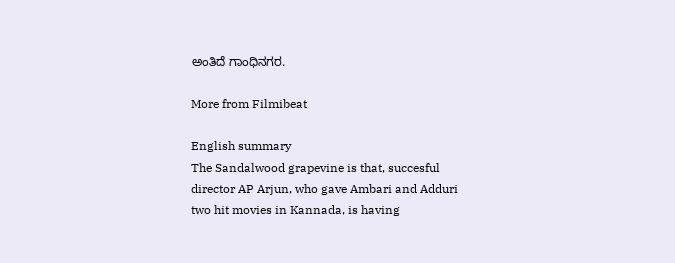ಅಂತಿದೆ ಗಾಂಧಿನಗರ.

More from Filmibeat

English summary
The Sandalwood grapevine is that, succesful director AP Arjun, who gave Ambari and Adduri two hit movies in Kannada, is having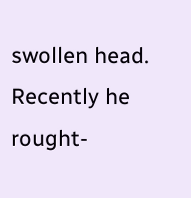swollen head. Recently he rought-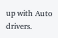up with Auto drivers.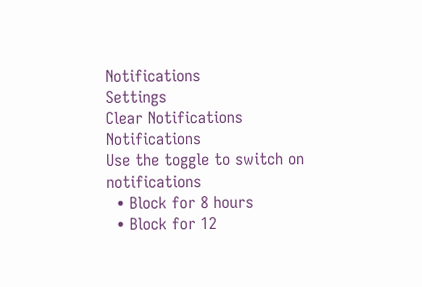Notifications
Settings
Clear Notifications
Notifications
Use the toggle to switch on notifications
  • Block for 8 hours
  • Block for 12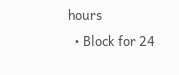hours
  • Block for 24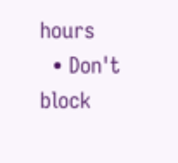hours
  • Don't block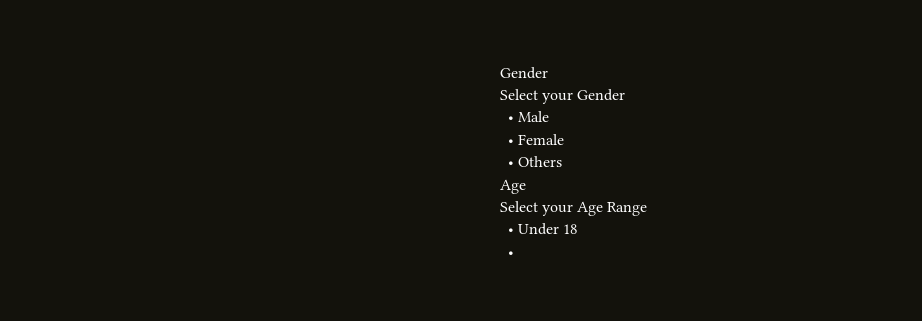Gender
Select your Gender
  • Male
  • Female
  • Others
Age
Select your Age Range
  • Under 18
  •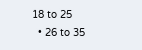18 to 25
  • 26 to 35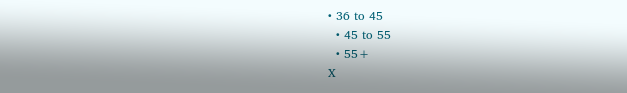• 36 to 45
  • 45 to 55
  • 55+
X